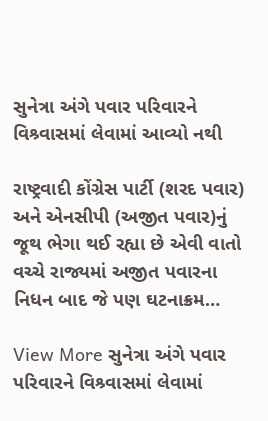સુનેત્રા અંગે પવાર પરિવારને વિશ્ર્વાસમાં લેવામાં આવ્યો નથી

રાષ્ટ્રવાદી કોંગ્રેસ પાર્ટી (શરદ પવાર) અને એનસીપી (અજીત પવાર)નું જૂથ ભેગા થઈ રહ્યા છે એવી વાતો વચ્ચે રાજ્યમાં અજીત પવારના નિધન બાદ જે પણ ઘટનાક્રમ…

View More સુનેત્રા અંગે પવાર પરિવારને વિશ્ર્વાસમાં લેવામાં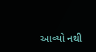આવ્યો નથી